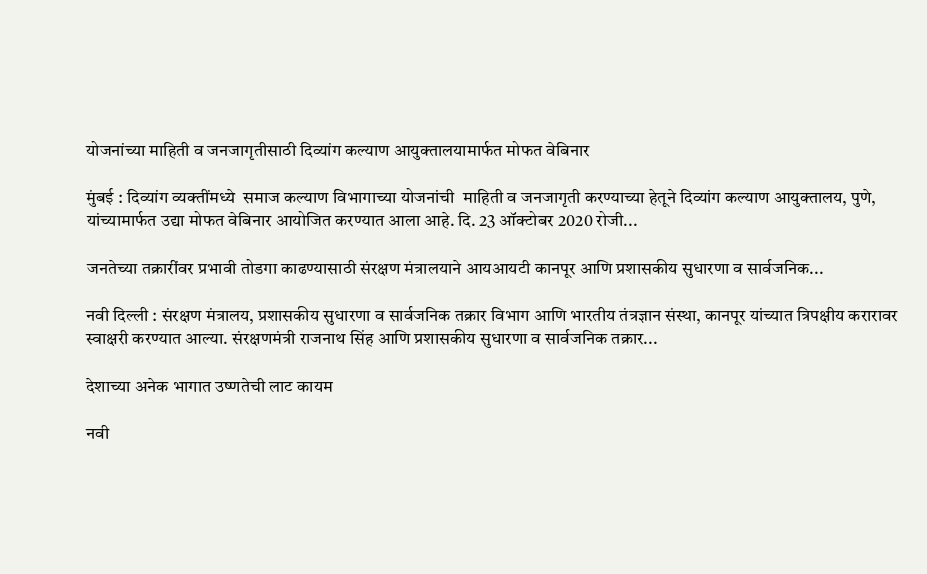योजनांच्या माहिती व जनजागृतीसाठी दिव्यांग कल्याण आयुक्तालयामार्फत मोफत वेबिनार

मुंबई : दिव्यांग व्यक्तींमध्ये  समाज कल्याण विभागाच्या योजनांची  माहिती व जनजागृती करण्याच्या हेतूने दिव्यांग कल्याण आयुक्तालय, पुणे, यांच्यामार्फत उद्या मोफत वेबिनार आयोजित करण्यात आला आहे. दि. 23 ऑक्टोबर 2020 रोजी...

जनतेच्या तक्रारींवर प्रभावी तोडगा काढण्यासाठी संरक्षण मंत्रालयाने आयआयटी कानपूर आणि प्रशासकीय सुधारणा व सार्वजनिक...

नवी दिल्ली : संरक्षण मंत्रालय, प्रशासकीय सुधारणा व सार्वजनिक तक्रार विभाग आणि भारतीय तंत्रज्ञान संस्था, कानपूर यांच्यात त्रिपक्षीय करारावर स्वाक्षरी करण्यात आल्या. संरक्षणमंत्री राजनाथ सिंह आणि प्रशासकीय सुधारणा व सार्वजनिक तक्रार...

देशाच्या अनेक भागात उष्णतेची लाट कायम

नवी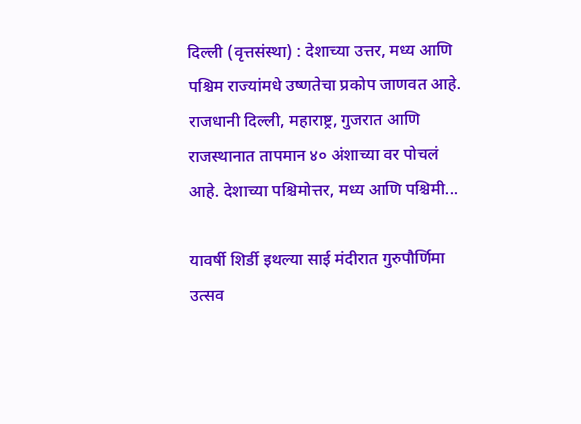दिल्ली (वृत्तसंस्था) : देशाच्या उत्तर, मध्य आणि पश्चिम राज्यांमधे उष्णतेचा प्रकोप जाणवत आहे. राजधानी दिल्ली, महाराष्ट्र, गुजरात आणि राजस्थानात तापमान ४० अंशाच्या वर पोचलं आहे. देशाच्या पश्चिमोत्तर, मध्य आणि पश्चिमी...

यावर्षी शिर्डी इथल्या साई मंदीरात गुरुपौर्णिमा उत्सव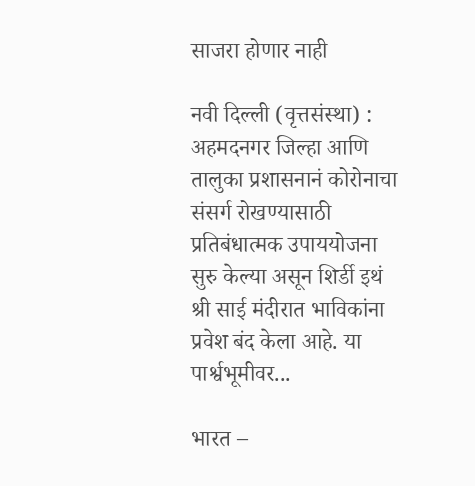साजरा होणार नाही

नवी दिल्ली (वृत्तसंस्था) : अहमदनगर जिल्हा आणि तालुका प्रशासनानं कोरोनाचा संसर्ग रोखण्यासाठी प्रतिबंधात्मक उपाययोजना सुरु केल्या असून शिर्डी इथं श्री साई मंदीरात भाविकांना प्रवेश बंद केला आहे. या पार्श्वभूमीवर...

भारत –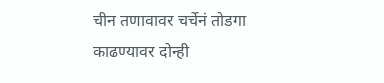चीन तणावावर चर्चेनं तोडगा काढण्यावर दोन्ही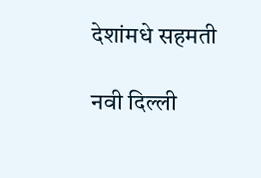देशांमधे सहमती

नवी दिल्ली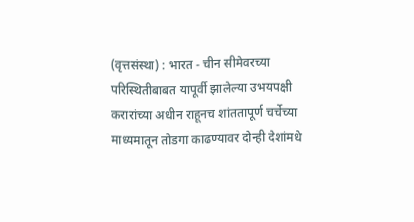(वृत्तसंस्था) : भारत - चीन सीमेवरच्या परिस्थितीबाबत यापूर्वी झालेल्या उभयपक्षी करारांच्या अधीन राहूनच शांततापूर्ण चर्चेच्या माध्यमातून तोडगा काढण्यावर दोन्ही देशांमधे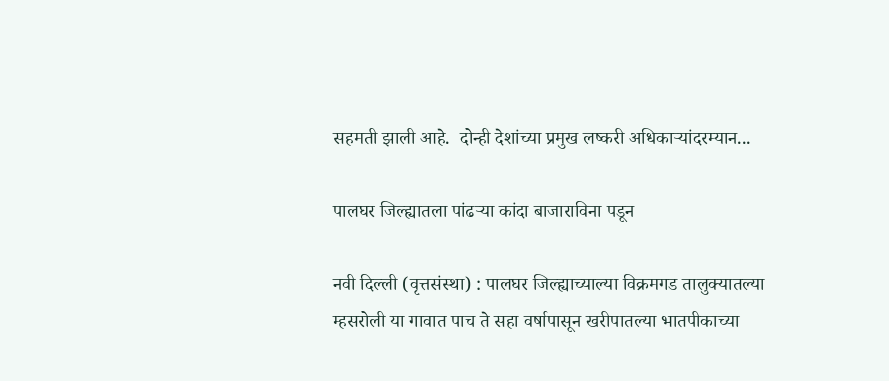सहमती झाली आहे.  दोन्ही देशांच्या प्रमुख लष्करी अधिकाऱ्यांदरम्यान...

पालघर जिल्ह्यातला पांढऱ्या कांदा बाजाराविना पडून

नवी दिल्ली (वृत्तसंस्था) : पालघर जिल्ह्याच्याल्या विक्रमगड तालुक्यातल्या म्हसरोली या गावात पाच ते सहा वर्षापासून खरीपातल्या भातपीकाच्या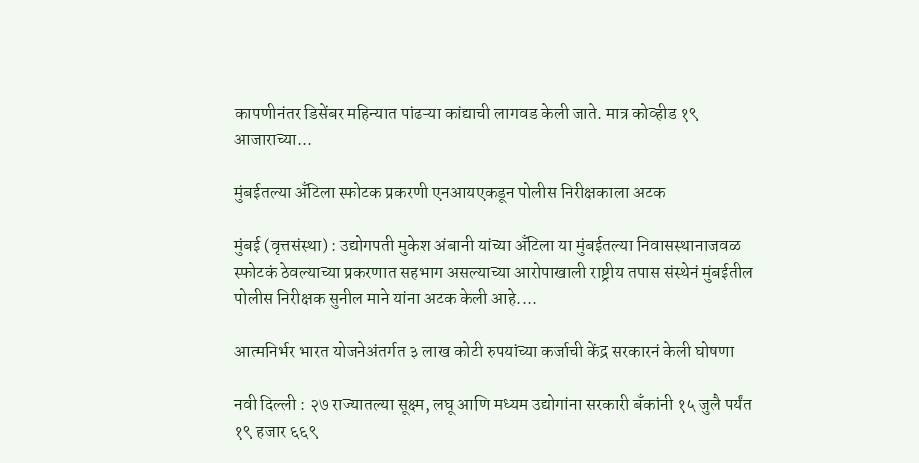कापणीनंतर डिसेंबर महिन्यात पांढऱ्या कांद्याची लागवड केली जाते. मात्र कोव्हीड १९ आजाराच्या...

मुंबईतल्या अँटिला स्फोटक प्रकरणी एनआयएकडून पोलीस निरीक्षकाला अटक

मुंबई (वृत्तसंस्था) : उद्योगपती मुकेश अंबानी यांच्या अँटिला या मुंबईतल्या निवासस्थानाजवळ स्फोटकं ठेवल्याच्या प्रकरणात सहभाग असल्याच्या आरोपाखाली राष्ट्रीय तपास संस्थेनं मुंबईतील पोलीस निरीक्षक सुनील माने यांना अटक केली आहे....

आत्मनिर्भर भारत योजनेअंतर्गत ३ लाख कोटी रुपयांच्या कर्जाची केंद्र सरकारनं केली घोषणा

नवी दिल्ली : २७ राज्यातल्या सूक्ष्म, लघू आणि मध्यम उद्योगांना सरकारी बँकांनी १५ जुलै पर्यंत १९ हजार ६६९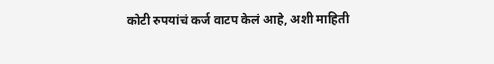कोटी रुपयांचं कर्ज वाटप केलं आहे, अशी माहिती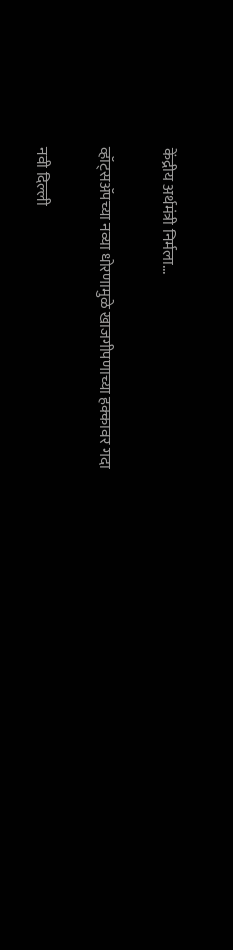केंद्रीय अर्थमंत्री निर्मला...

व्हॉट्सॲपच्या नव्या धोरणामुळे खाजगीपणाच्या हक्कावर गदा

नवी दिल्ली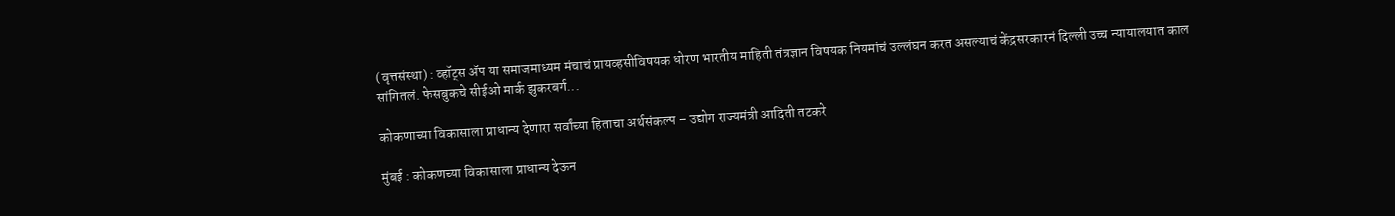(वृत्तसंस्था) : व्हॉट्स ॲप या समाजमाध्यम मंचाचं प्रायव्हसीविषयक धोरण भारतीय माहिती तंत्रज्ञान विषयक नियमांचं उल्लंघन करत असल्याचं केंद्रसरकारनं दिल्ली उच्च न्यायालयात काल सांगितलं. फेसबुकचे सीईओ मार्क झुकरबर्ग...

कोकणाच्या विकासाला प्राधान्य देणारा सर्वांच्या हिताचा अर्थसंकल्प – उद्योग राज्यमंत्री आदिती तटकरे

मुंबई : कोकणच्या विकासाला प्राधान्य देऊन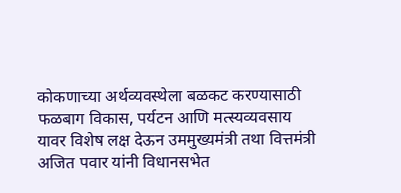कोकणाच्या अर्थव्यवस्थेला बळकट करण्यासाठी फळबाग विकास, पर्यटन आणि मत्स्यव्यवसाय यावर विशेष लक्ष देऊन उममुख्यमंत्री तथा वित्तमंत्री अजित पवार यांनी विधानसभेत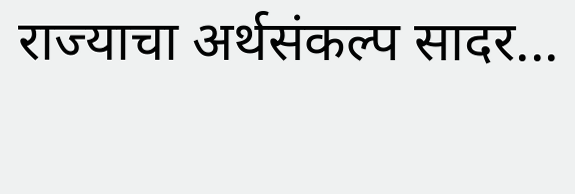राज्याचा अर्थसंकल्प सादर...